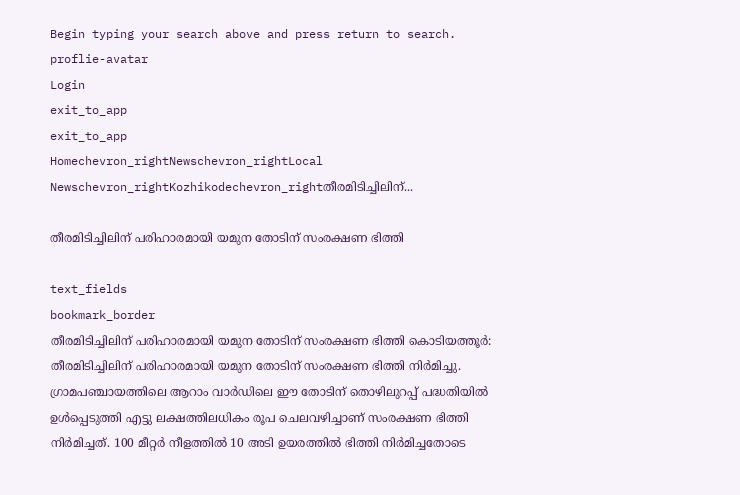Begin typing your search above and press return to search.
proflie-avatar
Login
exit_to_app
exit_to_app
Homechevron_rightNewschevron_rightLocal Newschevron_rightKozhikodechevron_rightതീരമിടിച്ചിലിന്...

തീരമിടിച്ചിലിന് പരിഹാരമായി യമുന തോടിന് സംരക്ഷണ ഭിത്തി

text_fields
bookmark_border
തീരമിടിച്ചിലിന് പരിഹാരമായി യമുന തോടിന് സംരക്ഷണ ഭിത്തി കൊടിയത്തൂർ: തീരമിടിച്ചിലിന് പരിഹാരമായി യമുന തോടിന് സംരക്ഷണ ഭിത്തി നിർമിച്ചു. ഗ്രാമപഞ്ചായത്തിലെ ആറാം വാർഡിലെ ഈ തോടിന് തൊഴിലുറപ്പ് പദ്ധതിയിൽ ഉൾപ്പെടുത്തി എട്ടു ലക്ഷത്തിലധികം രൂപ ചെലവഴിച്ചാണ് സംരക്ഷണ ഭിത്തി നിർമിച്ചത്. 100 മീറ്റർ നീളത്തിൽ 10 അടി ഉയരത്തിൽ ഭിത്തി നിർമിച്ചതോടെ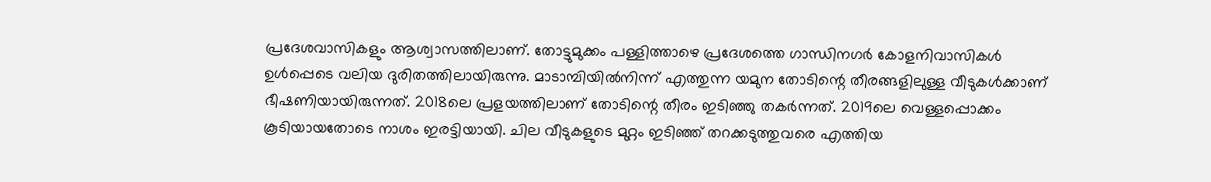പ്രദേശവാസികളും ആശ്വാസത്തിലാണ്. തോട്ടുമുക്കം പള്ളിത്താഴെ പ്രദേശത്തെ ഗാന്ധിനഗർ കോളനിവാസികൾ ഉൾപ്പെടെ വലിയ ദുരിതത്തിലായിരുന്നു. മാടാമ്പിയിൽനിന്ന് എത്തുന്ന യമുന തോടിന്റെ തീരങ്ങളിലുള്ള വീടുകൾക്കാണ് ഭീഷണിയായിരുന്നത്. 2018ലെ പ്രളയത്തിലാണ് തോടിന്റെ തീരം ഇടിഞ്ഞു തകർന്നത്. 2019ലെ വെള്ളപ്പൊക്കം കൂടിയായതോടെ നാശം ഇരട്ടിയായി. ചില വീടുകളുടെ മുറ്റം ഇടിഞ്ഞ് തറക്കടുത്തുവരെ എത്തിയ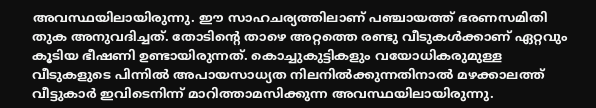അവസ്ഥയിലായിരുന്നു. ഈ സാഹചര്യത്തിലാണ് പഞ്ചായത്ത് ഭരണസമിതി തുക അനുവദിച്ചത്. തോടിന്റെ താഴെ അറ്റത്തെ രണ്ടു വീടുകൾക്കാണ് ഏറ്റവും കൂടിയ ഭീഷണി ഉണ്ടായിരുന്നത്. കൊച്ചുകുട്ടികളും വയോധികരുമുള്ള വീടുകളുടെ പിന്നിൽ അപായസാധ്യത നിലനിൽക്കുന്നതിനാൽ മഴക്കാലത്ത് വീട്ടുകാർ ഇവിടെനിന്ന് മാറിത്താമസിക്കുന്ന അവസ്ഥയിലായിരുന്നു.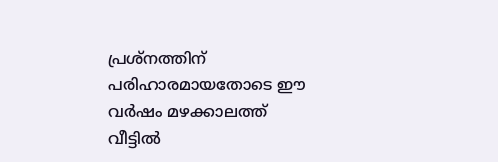പ്രശ്നത്തിന് പരിഹാരമായതോടെ ഈ വർഷം മഴക്കാലത്ത് വീട്ടിൽ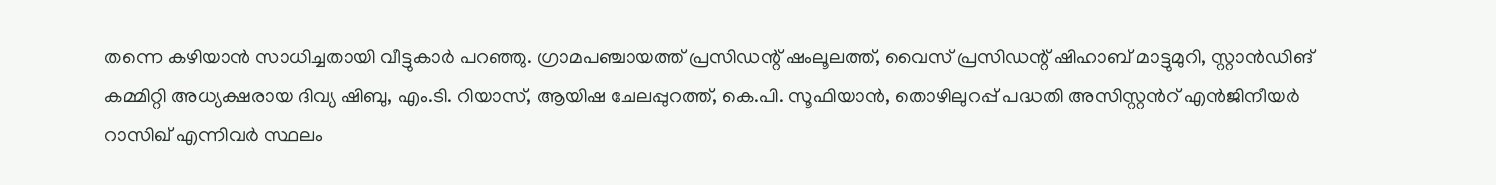തന്നെ കഴിയാൻ സാധിച്ചതായി വീട്ടുകാർ പറഞ്ഞു. ഗ്രാമപഞ്ചായത്ത് പ്രസിഡന്റ് ഷംലൂലത്ത്, വൈസ് പ്രസിഡന്റ് ഷിഹാബ് മാട്ടുമുറി, സ്റ്റാൻഡിങ് കമ്മിറ്റി അധ്യക്ഷരായ ദിവ്യ ഷിബു, എം.ടി. റിയാസ്, ആയിഷ ചേലപ്പുറത്ത്, കെ.പി. സൂഫിയാൻ, തൊഴിലുറപ്പ് പദ്ധതി അസിസ്റ്റൻറ് എൻജിനീയർ റാസിഖ് എന്നിവർ സ്ഥലം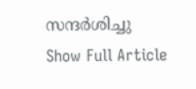സന്ദർശിച്ചു
Show Full Article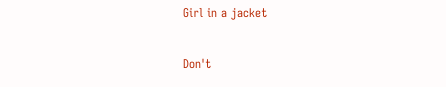Girl in a jacket

Don't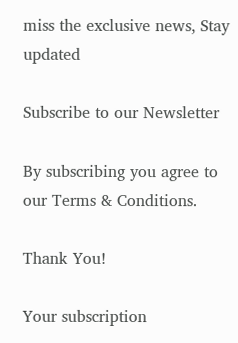miss the exclusive news, Stay updated

Subscribe to our Newsletter

By subscribing you agree to our Terms & Conditions.

Thank You!

Your subscription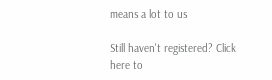means a lot to us

Still haven't registered? Click here to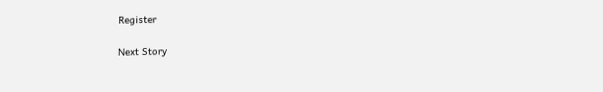Register

Next Story